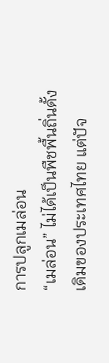การปลูกเมล่อน
“เมล่อน” ไม่ได้เป็นพืชพื้นถิ่นดั้งเดิมของประเทศไทย แต่ปัจ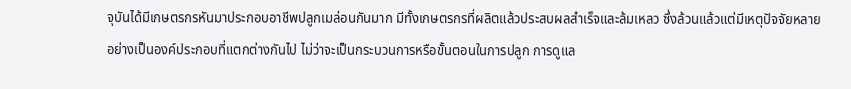จุบันได้มีเกษตรกรหันมาประกอบอาชีพปลูกเมล่อนกันมาก มีทั้งเกษตรกรที่ผลิตแล้วประสบผลสำเร็จและล้มเหลว ซึ่งล้วนแล้วแต่มีเหตุปัจจัยหลายอย่างเป็นองค์ประกอบที่แตกต่างกันไป ไม่ว่าจะเป็นกระบวนการหรือขั้นตอนในการปลูก การดูแล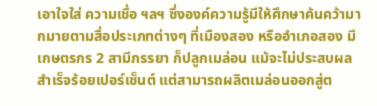เอาใจใส่ ความเชื่อ ฯลฯ ซึ่งองค์ความรู้มีให้ศึกษาค้นคว้ามากมายตามสื่อประเภทต่างๆ ที่เมืองสอง หรืออำเภอสอง มีเกษตรกร 2 สามีภรรยา ก็ปลูกเมล่อน แม้จะไม่ประสบผลสำเร็จร้อยเปอร์เซ็นต์ แต่สามารถผลิตเมล่อนออกสู่ต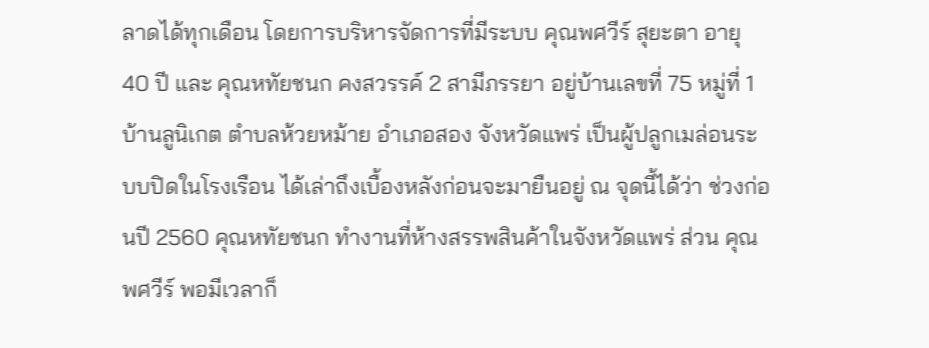ลาดได้ทุกเดือน โดยการบริหารจัดการที่มีระบบ คุณพศวีร์ สุยะตา อายุ 40 ปี และ คุณหทัยชนก คงสวรรค์ 2 สามีภรรยา อยู่บ้านเลขที่ 75 หมู่ที่ 1 บ้านลูนิเกต ตำบลห้วยหม้าย อำเภอสอง จังหวัดแพร่ เป็นผู้ปลูกเมล่อนระบบปิดในโรงเรือน ได้เล่าถึงเบื้องหลังก่อนจะมายืนอยู่ ณ จุดนี้ได้ว่า ช่วงก่อนปี 2560 คุณหทัยชนก ทำงานที่ห้างสรรพสินค้าในจังหวัดแพร่ ส่วน คุณพศวีร์ พอมีเวลาก็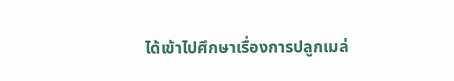ได้เข้าไปศึกษาเรื่องการปลูกเมล่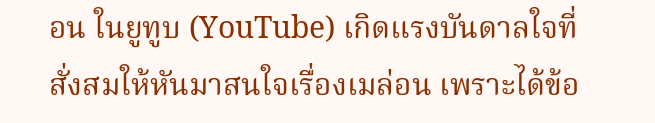อน ในยูทูบ (YouTube) เกิดแรงบันดาลใจที่สั่งสมให้หันมาสนใจเรื่องเมล่อน เพราะได้ข้อ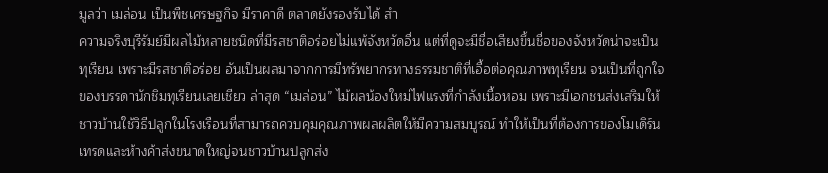มูลว่า เมล่อน เป็นพืชเศรษฐกิจ มีราคาดี ตลาดยังรองรับได้ สำ
ความจริงบุรีรัมย์มีผลไม้หลายชนิดที่มีรสชาติอร่อยไม่แพ้จังหวัดอื่น แต่ที่ดูจะมีชื่อเสียงขึ้นชื่อของจังหวัดน่าจะเป็นทุเรียน เพราะมีรสชาติอร่อย อันเป็นผลมาจากการมีทรัพยากรทางธรรมชาติที่เอื้อต่อคุณภาพทุเรียน จนเป็นที่ถูกใจของบรรดานักชิมทุเรียนเลยเชียว ล่าสุด “เมล่อน” ไม้ผลน้องใหม่ไฟแรงที่กำลังเนื้อหอม เพราะมีเอกชนส่งเสริมให้ชาวบ้านใช้วิธีปลูกในโรงเรือนที่สามารถควบคุมคุณภาพผลผลิตให้มีความสมบูรณ์ ทำให้เป็นที่ต้องการของโมเดิร์นเทรดและห้างค้าส่งขนาดใหญ่จนชาวบ้านปลูกส่ง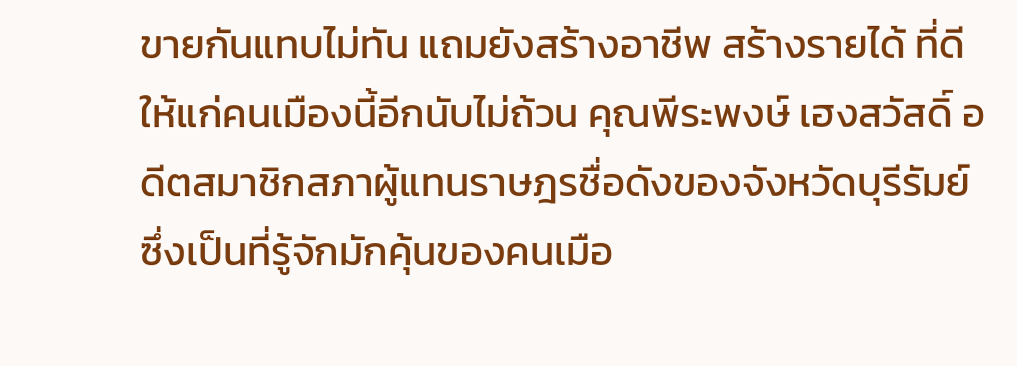ขายกันแทบไม่ทัน แถมยังสร้างอาชีพ สร้างรายได้ ที่ดีให้แก่คนเมืองนี้อีกนับไม่ถ้วน คุณพีระพงษ์ เฮงสวัสดิ์ อดีตสมาชิกสภาผู้แทนราษฎรชื่อดังของจังหวัดบุรีรัมย์ ซึ่งเป็นที่รู้จักมักคุ้นของคนเมือ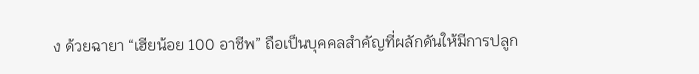ง ด้วยฉายา “เฮียน้อย 100 อาชีพ” ถือเป็นบุคคลสำคัญที่ผลักดันให้มีการปลูก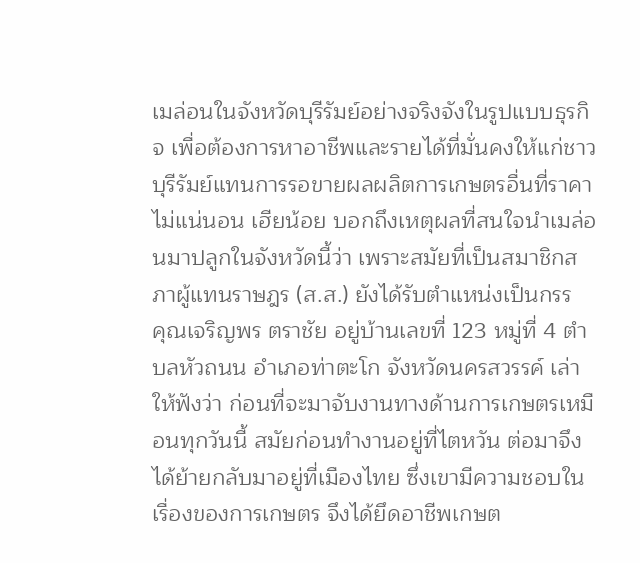เมล่อนในจังหวัดบุรีรัมย์อย่างจริงจังในรูปแบบธุรกิจ เพื่อต้องการหาอาชีพและรายได้ที่มั่นคงให้แก่ชาวบุรีรัมย์แทนการรอขายผลผลิตการเกษตรอื่นที่ราคาไม่แน่นอน เฮียน้อย บอกถึงเหตุผลที่สนใจนำเมล่อนมาปลูกในจังหวัดนี้ว่า เพราะสมัยที่เป็นสมาชิกสภาผู้แทนราษฎร (ส.ส.) ยังได้รับตำแหน่งเป็นกรร
คุณเจริญพร ตราชัย อยู่บ้านเลขที่ 123 หมู่ที่ 4 ตำบลหัวถนน อำเภอท่าตะโก จังหวัดนครสวรรค์ เล่าให้ฟังว่า ก่อนที่จะมาจับงานทางด้านการเกษตรเหมือนทุกวันนี้ สมัยก่อนทำงานอยู่ที่ไตหวัน ต่อมาจึงได้ย้ายกลับมาอยู่ที่เมืองไทย ซึ่งเขามีความชอบในเรื่องของการเกษตร จึงได้ยึดอาชีพเกษต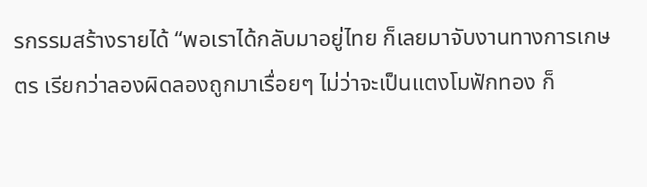รกรรมสร้างรายได้ “พอเราได้กลับมาอยู่ไทย ก็เลยมาจับงานทางการเกษตร เรียกว่าลองผิดลองถูกมาเรื่อยๆ ไม่ว่าจะเป็นแตงโมฟักทอง ก็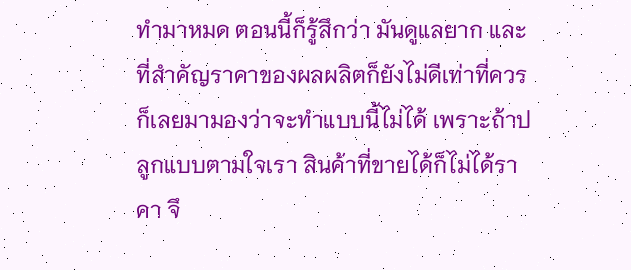ทำมาหมด ตอนนี้ก็รู้สึกว่า มันดูแลยาก และที่สำคัญราคาของผลผลิตก็ยังไม่ดีเท่าที่ควร ก็เลยมามองว่าจะทำแบบนี้ไม่ได้ เพราะถ้าปลูกแบบตามใจเรา สินค้าที่ขายได้ก็ไม่ได้ราคา จึ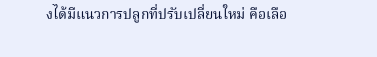งได้มีแนวการปลูกที่ปรับเปลี่ยนใหม่ คือเลือ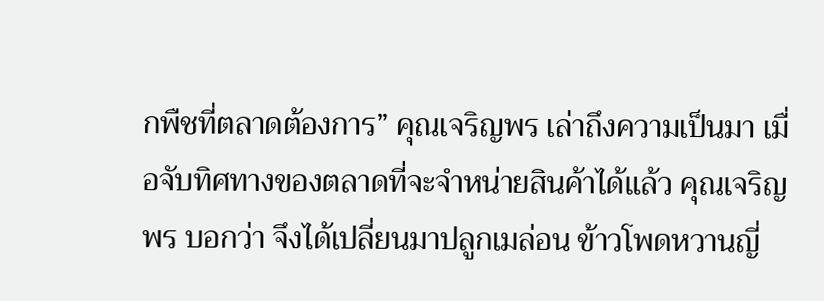กพืชที่ตลาดต้องการ” คุณเจริญพร เล่าถึงความเป็นมา เมื่อจับทิศทางของตลาดที่จะจำหน่ายสินค้าได้แล้ว คุณเจริญพร บอกว่า จึงได้เปลี่ยนมาปลูกเมล่อน ข้าวโพดหวานญี่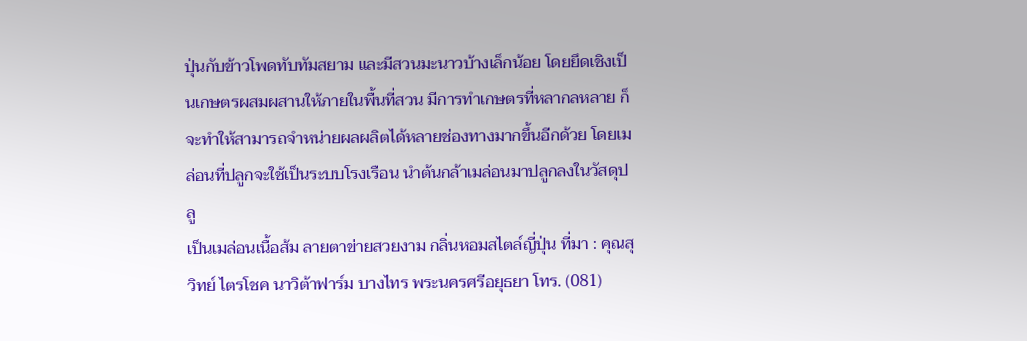ปุ่นกับข้าวโพดทับทัมสยาม และมีสวนมะนาวบ้างเล็กน้อย โดยยึดเชิงเป็นเกษตรผสมผสานให้ภายในพื้นที่สวน มีการทำเกษตรที่หลากลหลาย ก็จะทำให้สามารถจำหน่ายผลผลิตได้หลายช่องทางมากขึ้นอีกด้วย โดยเมล่อนที่ปลูกจะใช้เป็นระบบโรงเรือน นำต้นกล้าเมล่อนมาปลูกลงในวัสดุปลู
เป็นเมล่อนเนื้อส้ม ลายตาข่ายสวยงาม กลิ่นหอมสไตล์ญี่ปุ่น ที่มา : คุณสุวิทย์ ไตรโชค นาวิต้าฟาร์ม บางไทร พระนครศรีอยุธยา โทร. (081)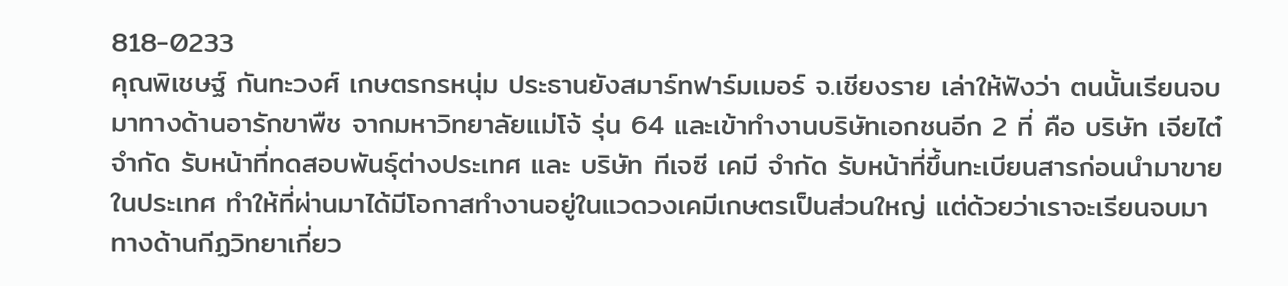818-0233
คุณพิเชษฐ์ กันทะวงศ์ เกษตรกรหนุ่ม ประธานยังสมาร์ทฟาร์มเมอร์ จ.เชียงราย เล่าให้ฟังว่า ตนนั้นเรียนจบมาทางด้านอารักขาพืช จากมหาวิทยาลัยแม่โจ้ รุ่น 64 และเข้าทำงานบริษัทเอกชนอีก 2 ที่ คือ บริษัท เจียไต๋ จำกัด รับหน้าที่ทดสอบพันธุ์ต่างประเทศ และ บริษัท ทีเจซี เคมี จำกัด รับหน้าที่ขึ้นทะเบียนสารก่อนนำมาขายในประเทศ ทำให้ที่ผ่านมาได้มีโอกาสทำงานอยู่ในแวดวงเคมีเกษตรเป็นส่วนใหญ่ แต่ด้วยว่าเราจะเรียนจบมาทางด้านกีฏวิทยาเกี่ยว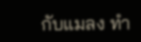กับแมลง ทำ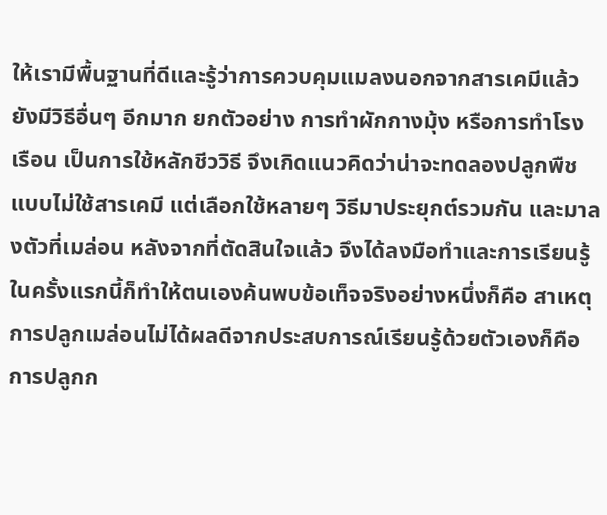ให้เรามีพื้นฐานที่ดีและรู้ว่าการควบคุมแมลงนอกจากสารเคมีแล้วยังมีวิธีอื่นๆ อีกมาก ยกตัวอย่าง การทำผักกางมุ้ง หรือการทำโรงเรือน เป็นการใช้หลักชีววิธี จึงเกิดแนวคิดว่าน่าจะทดลองปลูกพืชแบบไม่ใช้สารเคมี แต่เลือกใช้หลายๆ วิธีมาประยุกต์รวมกัน และมาลงตัวที่เมล่อน หลังจากที่ตัดสินใจแล้ว จึงได้ลงมือทำและการเรียนรู้ในครั้งแรกนี้ก็ทำให้ตนเองค้นพบข้อเท็จจริงอย่างหนึ่งก็คือ สาเหตุการปลูกเมล่อนไม่ได้ผลดีจากประสบการณ์เรียนรู้ด้วยตัวเองก็คือ การปลูกก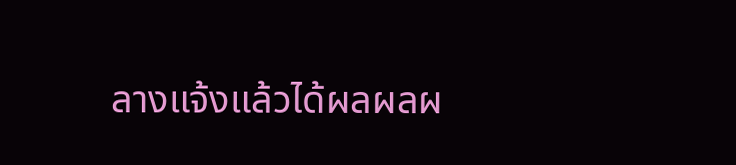ลางแจ้งแล้วได้ผลผลผ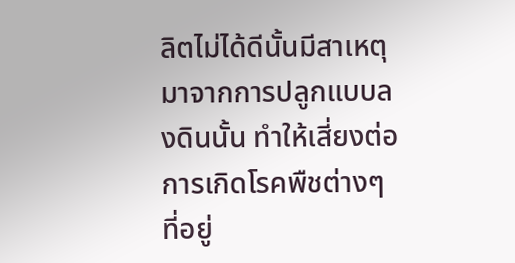ลิตไม่ได้ดีนั้นมีสาเหตุมาจากการปลูกแบบลงดินนั้น ทำให้เสี่ยงต่อการเกิดโรคพืชต่างๆ ที่อยู่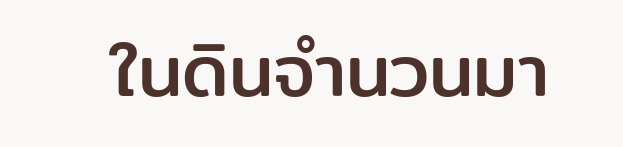ในดินจำนวนมา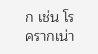ก เช่น โรครากเน่า